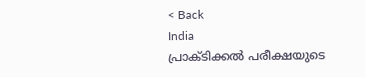< Back
India
പ്രാക്ടിക്കല്‍ പരീക്ഷയുടെ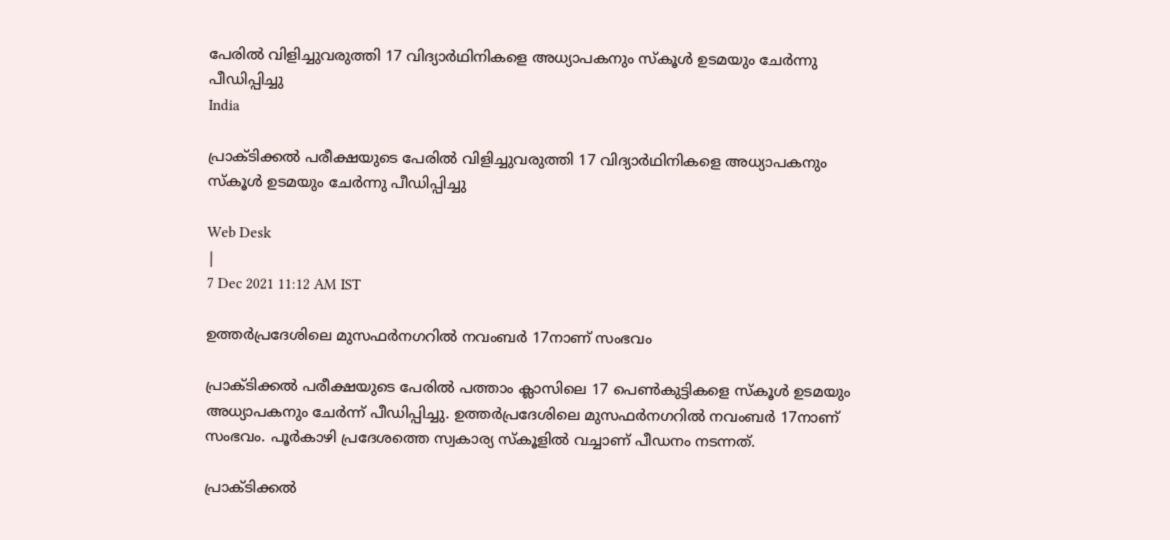പേരില്‍ വിളിച്ചുവരുത്തി 17 വിദ്യാര്‍ഥിനികളെ അധ്യാപകനും സ്കൂള്‍ ഉടമയും ചേര്‍ന്നു പീഡിപ്പിച്ചു
India

പ്രാക്ടിക്കല്‍ പരീക്ഷയുടെ പേരില്‍ വിളിച്ചുവരുത്തി 17 വിദ്യാര്‍ഥിനികളെ അധ്യാപകനും സ്കൂള്‍ ഉടമയും ചേര്‍ന്നു പീഡിപ്പിച്ചു

Web Desk
|
7 Dec 2021 11:12 AM IST

ഉത്തര്‍പ്രദേശിലെ മുസഫര്‍നഗറില്‍ നവംബര്‍ 17നാണ് സംഭവം

പ്രാക്ടിക്കല്‍ പരീക്ഷയുടെ പേരില്‍ പത്താം ക്ലാസിലെ 17 പെണ്‍കുട്ടികളെ സ്കൂള്‍ ഉടമയും അധ്യാപകനും ചേര്‍ന്ന് പീഡിപ്പിച്ചു. ഉത്തര്‍പ്രദേശിലെ മുസഫര്‍നഗറില്‍ നവംബര്‍ 17നാണ് സംഭവം. പൂർകാഴി പ്രദേശത്തെ സ്വകാര്യ സ്‌കൂളില്‍ വച്ചാണ് പീഡനം നടന്നത്.

പ്രാക്ടിക്കല്‍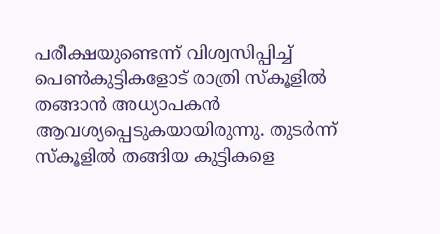പരീക്ഷയുണ്ടെന്ന് വിശ്വസിപ്പിച്ച് പെണ്‍കുട്ടികളോട് രാത്രി സ്കൂളില്‍ തങ്ങാന്‍ അധ്യാപകന്‍ ആവശ്യപ്പെടുകയായിരുന്നു. തുടര്‍ന്ന് സ്കൂളില്‍ തങ്ങിയ കുട്ടികളെ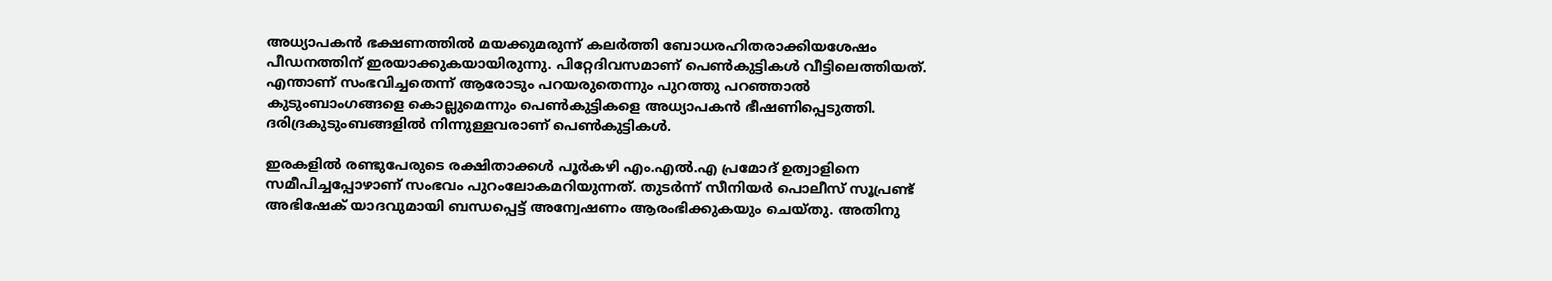അധ്യാപകന്‍ ഭക്ഷണത്തില്‍ മയക്കുമരുന്ന് കലര്‍ത്തി ബോധരഹിതരാക്കിയശേഷം പീഡനത്തിന് ഇരയാക്കുകയായിരുന്നു. പിറ്റേദിവസമാണ് പെണ്‍കുട്ടികള്‍ വീട്ടിലെത്തിയത്. എന്താണ് സംഭവിച്ചതെന്ന് ആരോടും പറയരുതെന്നും പുറത്തു പറഞ്ഞാല്‍ കുടുംബാംഗങ്ങളെ കൊല്ലുമെന്നും പെൺകുട്ടികളെ അധ്യാപകന്‍ ഭീഷണിപ്പെടുത്തി. ദരിദ്രകുടുംബങ്ങളില്‍ നിന്നുള്ളവരാണ് പെണ്‍കുട്ടികള്‍.

ഇരകളിൽ രണ്ടുപേരുടെ രക്ഷിതാക്കൾ പൂർകഴി എം.എൽ.എ പ്രമോദ് ഉത്വാളിനെ സമീപിച്ചപ്പോഴാണ് സംഭവം പുറംലോകമറിയുന്നത്. തുടർന്ന് സീനിയർ പൊലീസ് സൂപ്രണ്ട് അഭിഷേക് യാദവുമായി ബന്ധപ്പെട്ട് അന്വേഷണം ആരംഭിക്കുകയും ചെയ്തു. അതിനു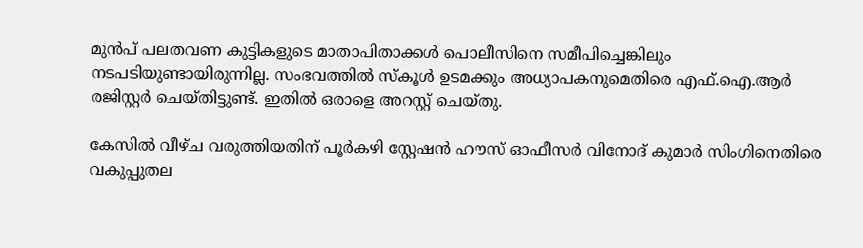മുന്‍പ് പലതവണ കുട്ടികളുടെ മാതാപിതാക്കള്‍ പൊലീസിനെ സമീപിച്ചെങ്കിലും നടപടിയുണ്ടായിരുന്നില്ല. സംഭവത്തില്‍ സ്കൂള്‍ ഉടമക്കും അധ്യാപകനുമെതിരെ എഫ്.ഐ.ആര്‍ രജിസ്റ്റര്‍ ചെയ്തിട്ടുണ്ട്. ഇതില്‍ ഒരാളെ അറസ്റ്റ് ചെയ്തു.

കേസിൽ വീഴ്ച വരുത്തിയതിന് പൂർകഴി സ്റ്റേഷൻ ഹൗസ് ഓഫീസർ വിനോദ് കുമാർ സിംഗിനെതിരെ വകുപ്പുതല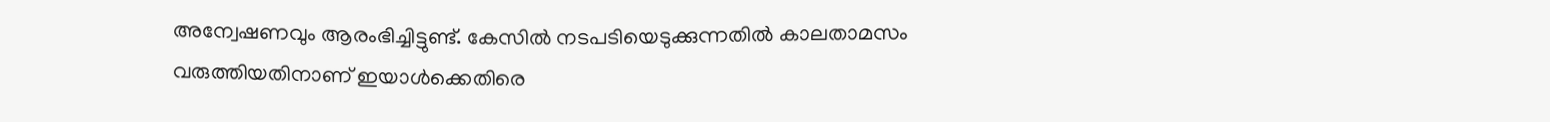അന്വേഷണവും ആരംഭിച്ചിട്ടുണ്ട്. കേസിൽ നടപടിയെടുക്കുന്നതിൽ കാലതാമസം വരുത്തിയതിനാണ് ഇയാള്‍ക്കെതിരെ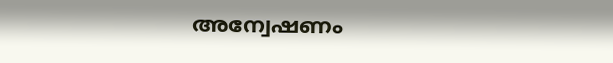അന്വേഷണം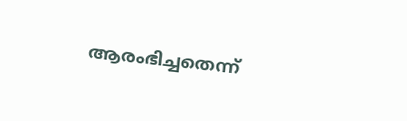ആരംഭിച്ചതെന്ന്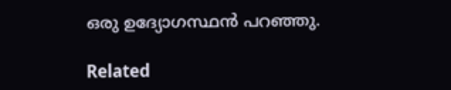ഒരു ഉദ്യോഗസ്ഥന്‍ പറഞ്ഞു.

Related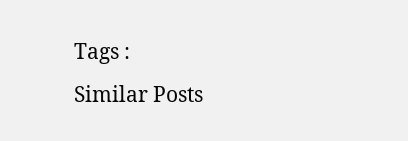Tags :
Similar Posts